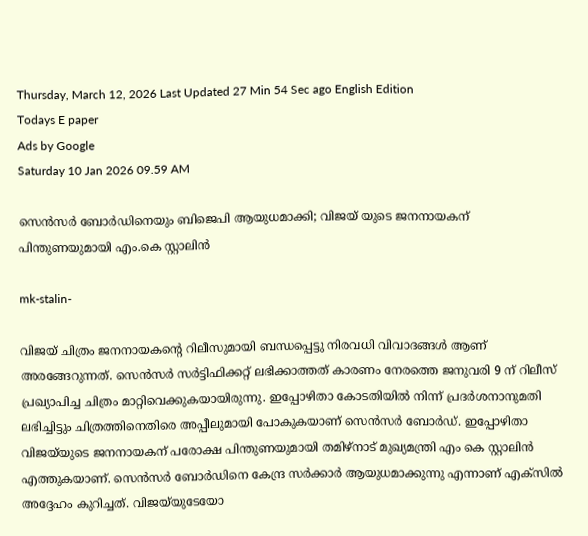Thursday, March 12, 2026 Last Updated 27 Min 54 Sec ago English Edition
Todays E paper
Ads by Google
Saturday 10 Jan 2026 09.59 AM

സെന്‍സര്‍ ബോര്‍ഡിനെയും ബിജെപി ആയുധമാക്കി; വിജയ് യുടെ ജനനായകന് പിന്തുണയുമായി എം.കെ സ്റ്റാലിന്‍

mk-stalin-

വിജയ് ചിത്രം ജനനായകന്റെ റിലീസുമായി ബന്ധപ്പെട്ടു നിരവധി വിവാദങ്ങൾ ആണ് അരങ്ങേറുന്നത്. സെൻസർ സർട്ടിഫിക്കറ്റ് ലഭിക്കാത്തത് കാരണം നേരത്തെ ജനുവരി 9 ന് റിലീസ് പ്രഖ്യാപിച്ച ചിത്രം മാറ്റിവെക്കുകയായിരുന്നു. ഇപ്പോഴിതാ കോടതിയിൽ നിന്ന് പ്രദർശനാനുമതി ലഭിച്ചിട്ടും ചിത്രത്തിനെതിരെ അപ്പീലുമായി പോകുകയാണ് സെൻസർ ബോർഡ്. ഇപ്പോഴിതാ വിജയ്‌യുടെ ജനനായകന് പരോക്ഷ പിന്തുണയുമായി തമിഴ്‌നാട് മുഖ്യമന്ത്രി എം കെ സ്റ്റാലിൻ എത്തുകയാണ്. സെൻസർ ബോർഡിനെ കേന്ദ്ര സർക്കാർ ആയുധമാക്കുന്നു എന്നാണ് എക്‌സിൽ അദ്ദേഹം കുറിച്ചത്. വിജയ്‌യുടേയോ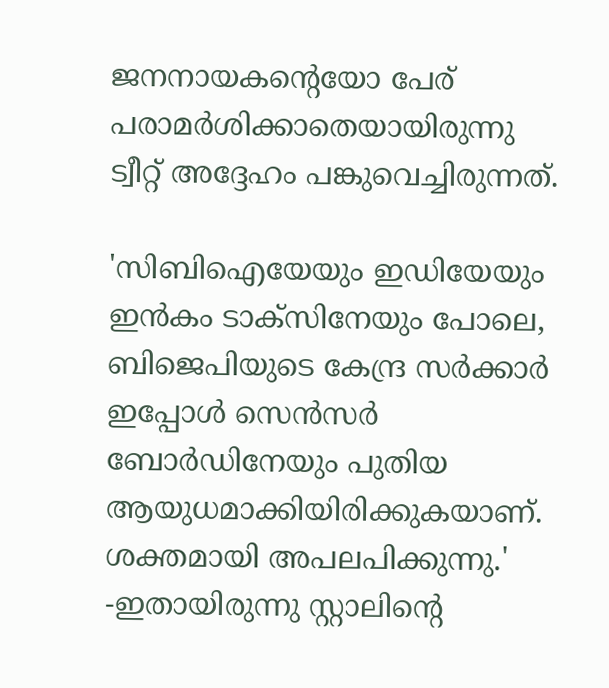ജനനായകന്റെയോ പേര് പരാമർശിക്കാതെയായിരുന്നു ട്വീറ്റ് അദ്ദേഹം പങ്കുവെച്ചിരുന്നത്.

'സിബിഐയേയും ഇഡിയേയും ഇൻകം ടാക്‌സിനേയും പോലെ, ബിജെപിയുടെ കേന്ദ്ര സർക്കാർ ഇപ്പോൾ സെൻസർ ബോർഡിനേയും പുതിയ ആയുധമാക്കിയിരിക്കുകയാണ്. ശക്തമായി അപലപിക്കുന്നു.' -ഇതായിരുന്നു സ്റ്റാലിന്റെ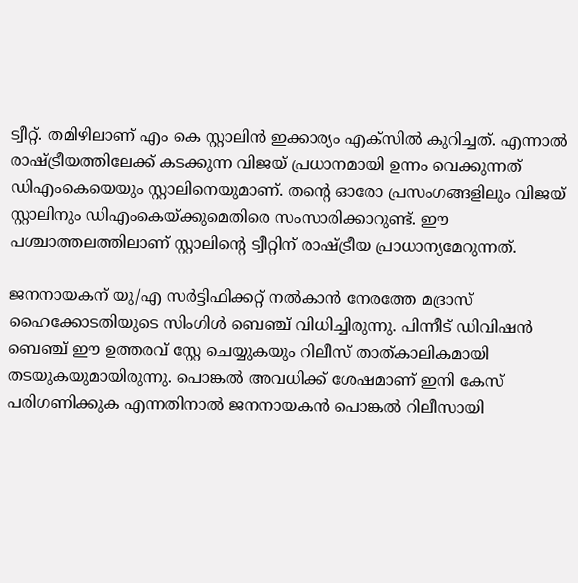ട്വീറ്റ്. തമിഴിലാണ് എം കെ സ്റ്റാലിൻ ഇക്കാര്യം എക്സിൽ കുറിച്ചത്. എന്നാൽ രാഷ്ട്രീയത്തിലേക്ക് കടക്കുന്ന വിജയ് പ്രധാനമായി ഉന്നം വെക്കുന്നത് ഡിഎംകെയെയും സ്റ്റാലിനെയുമാണ്. തന്റെ ഓരോ പ്രസംഗങ്ങളിലും വിജയ് സ്റ്റാലിനും ഡിഎംകെയ്ക്കുമെതിരെ സംസാരിക്കാറുണ്ട്. ഈ പശ്ചാത്തലത്തിലാണ് സ്റ്റാലിന്റെ ട്വീറ്റിന് രാഷ്ട്രീയ പ്രാധാന്യമേറുന്നത്.

ജനനായകന് യു/എ സർട്ടിഫിക്കറ്റ് നൽകാൻ നേരത്തേ മദ്രാസ് ഹൈക്കോടതിയുടെ സിംഗിൾ ബെഞ്ച് വിധിച്ചിരുന്നു. പിന്നീട് ഡിവിഷൻ ബെഞ്ച് ഈ ഉത്തരവ് സ്റ്റേ ചെയ്യുകയും റിലീസ് താത്കാലികമായി തടയുകയുമായിരുന്നു. പൊങ്കൽ അവധിക്ക് ശേഷമാണ് ഇനി കേസ് പരിഗണിക്കുക എന്നതിനാൽ ജനനായകൻ പൊങ്കൽ റിലീസായി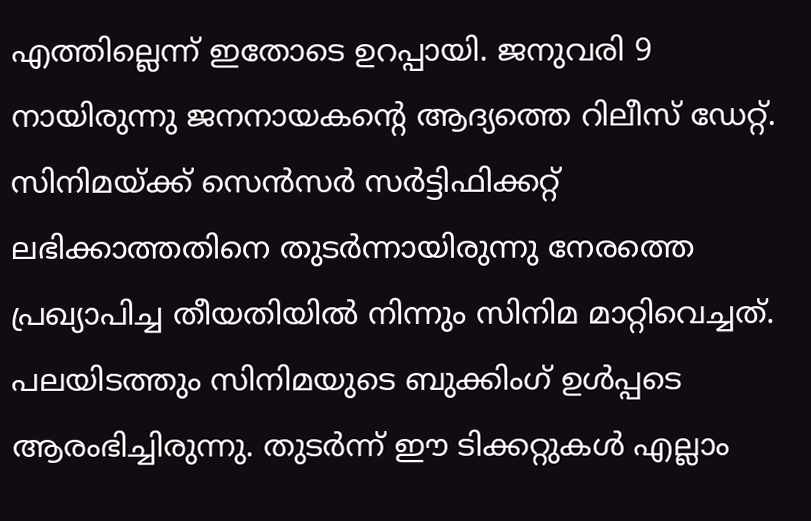എത്തില്ലെന്ന് ഇതോടെ ഉറപ്പായി. ജനുവരി 9 നായിരുന്നു ജനനായകന്റെ ആദ്യത്തെ റിലീസ് ഡേറ്റ്. സിനിമയ്ക്ക് സെന്‍സര്‍ സര്‍ട്ടിഫിക്കറ്റ് ലഭിക്കാത്തതിനെ തുടര്‍ന്നായിരുന്നു നേരത്തെ പ്രഖ്യാപിച്ച തീയതിയില്‍ നിന്നും സിനിമ മാറ്റിവെച്ചത്. പലയിടത്തും സിനിമയുടെ ബുക്കിംഗ് ഉള്‍പ്പടെ ആരംഭിച്ചിരുന്നു. തുടര്‍ന്ന് ഈ ടിക്കറ്റുകള്‍ എല്ലാം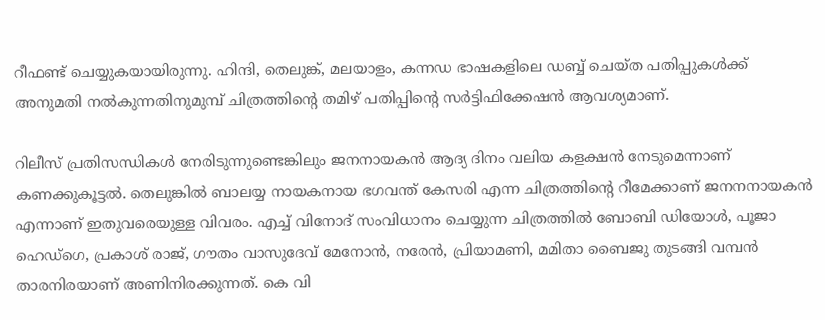റീഫണ്ട് ചെയ്യുകയായിരുന്നു. ഹിന്ദി, തെലുങ്ക്, മലയാളം, കന്നഡ ഭാഷകളിലെ ഡബ്ബ് ചെയ്ത പതിപ്പുകള്‍ക്ക് അനുമതി നല്‍കുന്നതിനുമുമ്പ് ചിത്രത്തിന്റെ തമിഴ് പതിപ്പിന്റെ സര്‍ട്ടിഫിക്കേഷന്‍ ആവശ്യമാണ്.

റിലീസ് പ്രതിസന്ധികള്‍ നേരിടുന്നുണ്ടെങ്കിലും ജനനായകന്‍ ആദ്യ ദിനം വലിയ കളക്ഷന്‍ നേടുമെന്നാണ് കണക്കുകൂട്ടല്‍. തെലുങ്കില്‍ ബാലയ്യ നായകനായ ഭഗവന്ത് കേസരി എന്ന ചിത്രത്തിന്റെ റീമേക്കാണ് ജനനനായകന്‍ എന്നാണ് ഇതുവരെയുള്ള വിവരം. എച്ച് വിനോദ് സംവിധാനം ചെയ്യുന്ന ചിത്രത്തില്‍ ബോബി ഡിയോള്‍, പൂജാ ഹെഡ്ഗെ, പ്രകാശ് രാജ്, ഗൗതം വാസുദേവ് മേനോന്‍, നരേന്‍, പ്രിയാമണി, മമിതാ ബൈജു തുടങ്ങി വമ്പന്‍ താരനിരയാണ് അണിനിരക്കുന്നത്. കെ വി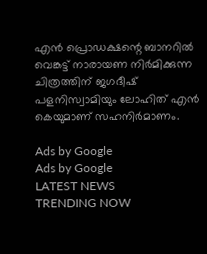എന്‍ പ്രൊഡക്ഷന്റെ ബാനറില്‍ വെങ്കട്ട് നാരായണ നിര്‍മിക്കുന്ന ചിത്രത്തിന് ജഗദീഷ് പളനിസ്വാമിയും ലോഹിത് എന്‍ കെയുമാണ് സഹനിര്‍മാണം.

Ads by Google
Ads by Google
LATEST NEWS
TRENDING NOW